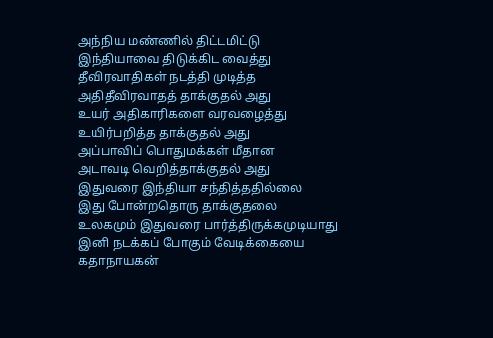அந்நிய மண்ணில் திட்டமிட்டு
இந்தியாவை திடுக்கிட வைத்து
தீவிரவாதிகள் நடத்தி முடித்த
அதிதீவிரவாதத் தாக்குதல் அது
உயர் அதிகாரிகளை வரவழைத்து
உயிர்பறித்த தாக்குதல் அது
அப்பாவிப் பொதுமக்கள் மீதான
அடாவடி வெறித்தாக்குதல் அது
இதுவரை இந்தியா சந்தித்ததில்லை
இது போன்றதொரு தாக்குதலை
உலகமும் இதுவரை பார்த்திருக்கமுடியாது
இனி நடக்கப் போகும் வேடிக்கையை
கதாநாயகன்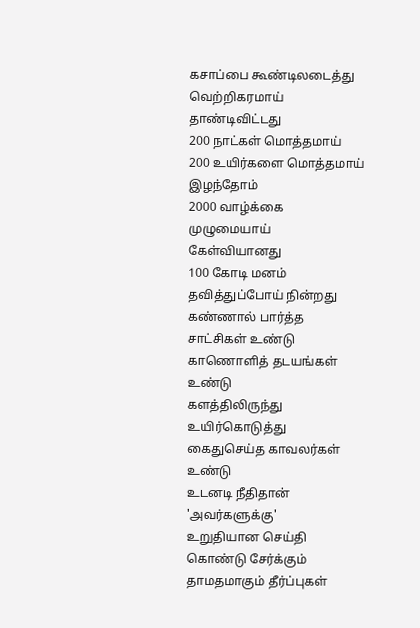கசாப்பை கூண்டிலடைத்து
வெற்றிகரமாய் தாண்டிவிட்டது
200 நாட்கள் மொத்தமாய்
200 உயிர்களை மொத்தமாய் இழந்தோம்
2000 வாழ்க்கை முழுமையாய் கேள்வியானது
100 கோடி மனம் தவித்துப்போய் நின்றது
கண்ணால் பார்த்த சாட்சிகள் உண்டு
காணொளித் தடயங்கள் உண்டு
களத்திலிருந்து உயிர்கொடுத்து
கைதுசெய்த காவலர்கள் உண்டு
உடனடி நீதிதான் 'அவர்களுக்கு'
உறுதியான செய்தி கொண்டு சேர்க்கும்
தாமதமாகும் தீர்ப்புகள்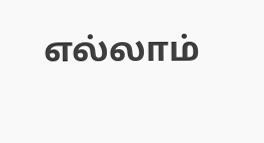எல்லாம்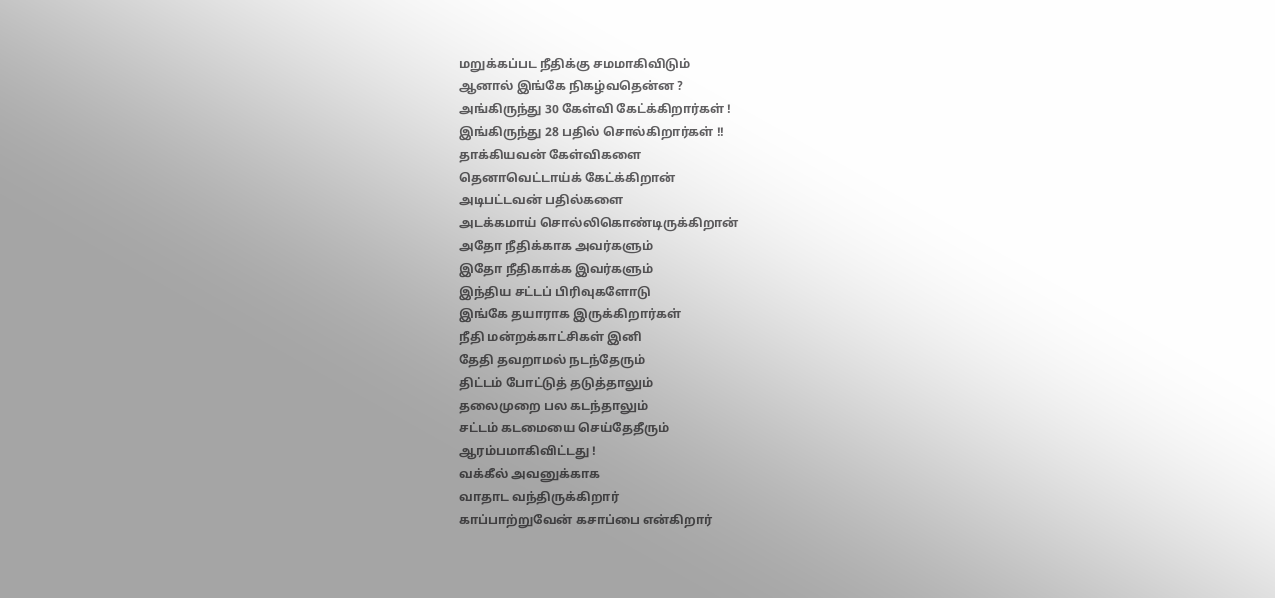மறுக்கப்பட நீதிக்கு சமமாகிவிடும்
ஆனால் இங்கே நிகழ்வதென்ன ?
அங்கிருந்து 30 கேள்வி கேட்க்கிறார்கள் !
இங்கிருந்து 28 பதில் சொல்கிறார்கள் !!
தாக்கியவன் கேள்விகளை
தெனாவெட்டாய்க் கேட்க்கிறான்
அடிபட்டவன் பதில்களை
அடக்கமாய் சொல்லிகொண்டிருக்கிறான்
அதோ நீதிக்காக அவர்களும்
இதோ நீதிகாக்க இவர்களும்
இந்திய சட்டப் பிரிவுகளோடு
இங்கே தயாராக இருக்கிறார்கள்
நீதி மன்றக்காட்சிகள் இனி
தேதி தவறாமல் நடந்தேரும்
திட்டம் போட்டுத் தடுத்தாலும்
தலைமுறை பல கடந்தாலும்
சட்டம் கடமையை செய்தேதீரும்
ஆரம்பமாகிவிட்டது !
வக்கீல் அவனுக்காக
வாதாட வந்திருக்கிறார்
காப்பாற்றுவேன் கசாப்பை என்கிறார்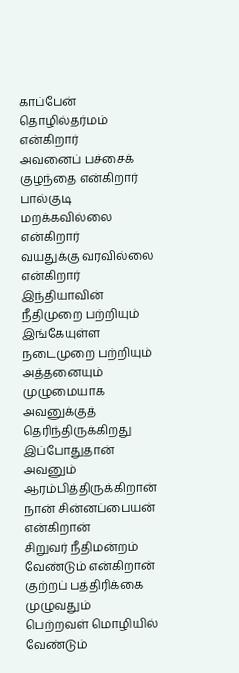காப்பேன் தொழில்தர்மம் என்கிறார்
அவனைப் பச்சைக் குழந்தை என்கிறார்
பால்குடி மறக்கவில்லை என்கிறார்
வயதுக்கு வரவில்லை என்கிறார்
இந்தியாவின் நீதிமுறை பற்றியும்
இங்கேயுள்ள நடைமுறை பற்றியும்
அத்தனையும் முழுமையாக
அவனுக்குத் தெரிந்திருக்கிறது
இப்போதுதான் அவனும் ஆரம்பித்திருக்கிறான்
நான் சின்னப்பையன் என்கிறான்
சிறுவர் நீதிமன்றம் வேண்டும் என்கிறான்
குற்றப் பத்திரிக்கை முழுவதும்
பெற்றவள் மொழியில் வேண்டும்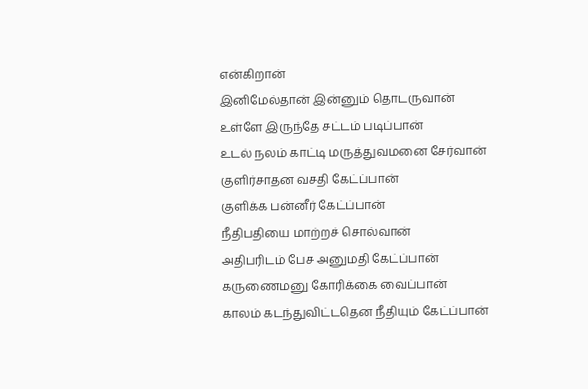என்கிறான்
இனிமேல்தான் இன்னும் தொடருவான்
உள்ளே இருந்தே சட்டம் படிப்பான்
உடல் நலம் காட்டி மருத்துவமனை சேர்வான்
குளிர்சாதன வசதி கேட்ப்பான்
குளிக்க பன்னீர் கேட்ப்பான்
நீதிபதியை மாற்றச் சொல்வான்
அதிபரிடம் பேச அனுமதி கேட்ப்பான்
கருணைமனு கோரிக்கை வைப்பான்
காலம் கடந்துவிட்டதென நீதியும் கேட்ப்பான்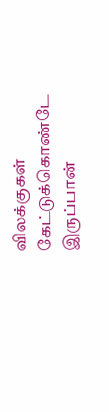விலக்குகள் கேட்டுக்கொண்டே இருப்பான்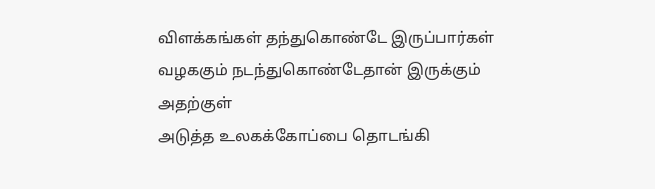விளக்கங்கள் தந்துகொண்டே இருப்பார்கள்
வழககும் நடந்துகொண்டேதான் இருக்கும்
அதற்குள்
அடுத்த உலகக்கோப்பை தொடங்கி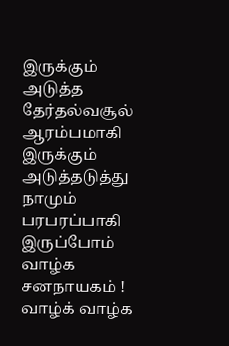இருக்கும்
அடுத்த தேர்தல்வசூல் ஆரம்பமாகி இருக்கும்
அடுத்தடுத்து நாமும் பரபரப்பாகி இருப்போம்
வாழ்க சனநாயகம் !
வாழ்க் வாழ்க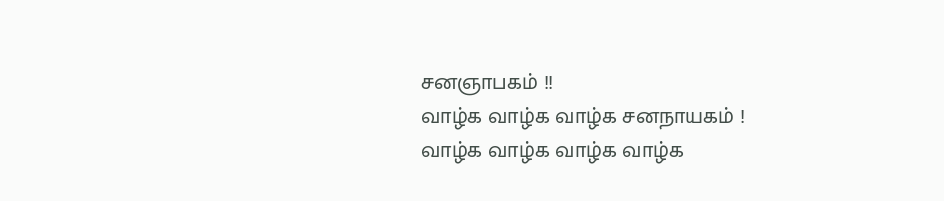சனஞாபகம் !!
வாழ்க வாழ்க வாழ்க சனநாயகம் !
வாழ்க வாழ்க வாழ்க வாழ்க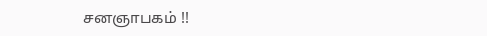சனஞாபகம் !!